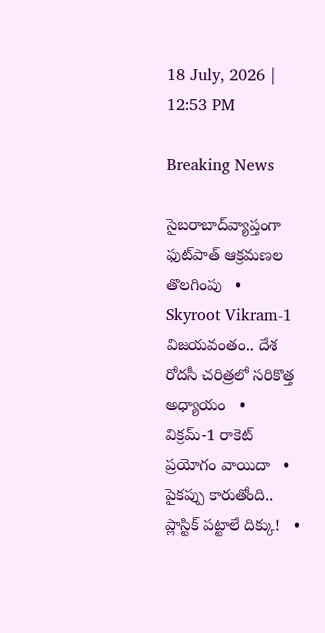18 July, 2026 | 12:53 PM

Breaking News

సైబరాబాద్‌వ్యాప్తంగా ఫుట్‌పాత్ ఆక్రమణల తొలగింపు   •   Skyroot Vikram-1 విజయవంతం.. దేశ రోదసీ చరిత్రలో సరికొత్త అధ్యాయం   •   విక్రమ్-1 రాకెట్ ప్రయోగం వాయిదా   •   పైకప్పు కారుతోంది.. ప్లాస్టిక్ పట్టాలే దిక్కు!   •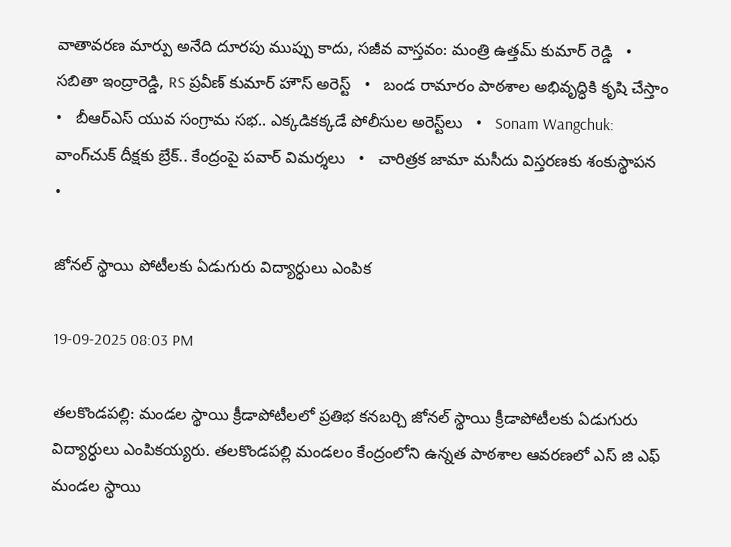వాతావరణ మార్పు అనేది దూరపు ముప్పు కాదు, సజీవ వాస్తవం: మంత్రి ఉత్తమ్ కుమార్ రెడ్డి   •   సబితా ఇంద్రారెడ్డి, RS ప్రవీణ్ కుమార్ హౌస్ అరెస్ట్   •   బండ రామారం పాఠశాల అభివృద్ధికి కృషి చేస్తాం   •   బీఆర్ఎస్‌ యువ సంగ్రామ సభ.. ఎక్కడికక్కడే పోలీసుల అరెస్ట్‌లు   •   Sonam Wangchuk: వాంగ్‌చుక్ దీక్షకు బ్రేక్.. కేంద్రంపై పవార్ విమర్శలు   •   చారిత్రక జామా మసీదు విస్తరణకు శంకుస్థాపన   •

జోనల్ స్థాయి పోటీలకు ఏడుగురు విద్యార్ధులు ఎంపిక

19-09-2025 08:03 PM

తలకొండపల్లి: మండల స్థాయి క్రీడాపోటీలలో ప్రతిభ కనబర్చి జోనల్ స్థాయి క్రీడాపోటీలకు ఏడుగురు విద్యార్ధులు ఎంపికయ్యరు. తలకొండపల్లి మండలం కేంద్రంలోని ఉన్నత పాఠశాల ఆవరణలో ఎస్ జి ఎఫ్ మండల స్థాయి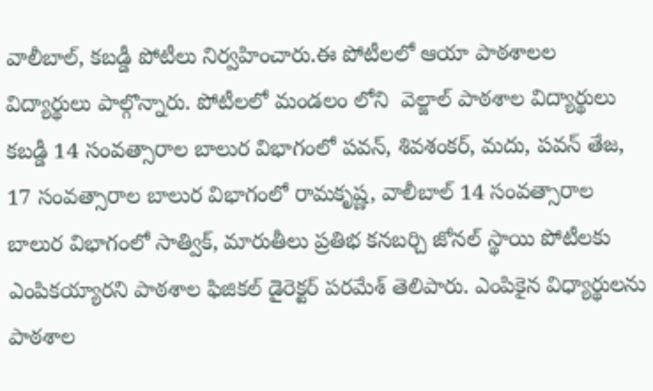వాలీబాల్, కబడ్డీ పోటీలు నిర్వహించారు.ఈ పోటీలలో ఆయా పాఠశాలల విద్యార్థులు పాల్గొన్నారు. పోటీలలో మండలం లోని  వెల్జాల్ పాఠశాల విద్యార్థులు కబడ్డీ 14 సంవత్సారాల బాలుర విభాగంలో పవన్, శివశంకర్, మదు, పవన్ తేజ, 17 సంవత్సారాల బాలుర విభాగంలో రామకృష్ణ, వాలీబాల్ 14 సంవత్సారాల బాలుర విభాగంలో సాత్విక్, మారుతీలు ప్రతిభ కనబర్చి జోనల్ స్థాయి పోటీలకు ఎంపికయ్యారని పాఠశాల ఫిజికల్ డైరెక్టర్ పరమేశ్ తెలిపారు. ఎంపికైన విధ్యార్థులను పాఠశాల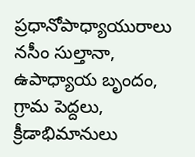ప్రధానోపాధ్యాయురాలు నసీం సుల్తానా, ఉపాధ్యాయ బృందం, గ్రామ పెద్దలు, క్రీడాభిమానులు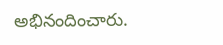అభినందించారు.